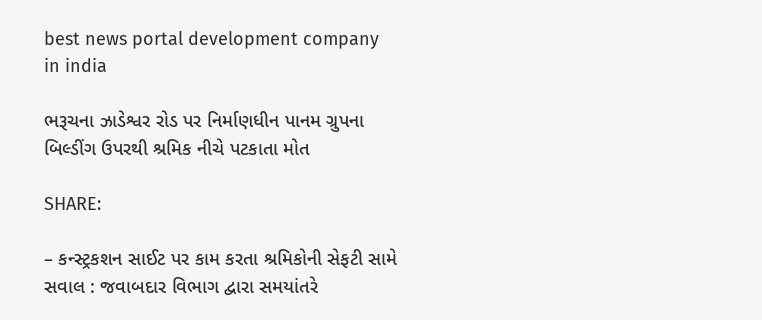best news portal development company in india

ભરૂચના ઝાડેશ્વર રોડ પર નિર્માણધીન પાનમ ગ્રુપના બિલ્ડીંગ ઉપરથી શ્રમિક નીચે પટકાતા મોત

SHARE:

– કન્સ્ટ્રકશન સાઈટ પર કામ કરતા શ્રમિકોની સેફટી સામે સવાલ : જવાબદાર વિભાગ દ્વારા સમયાંતરે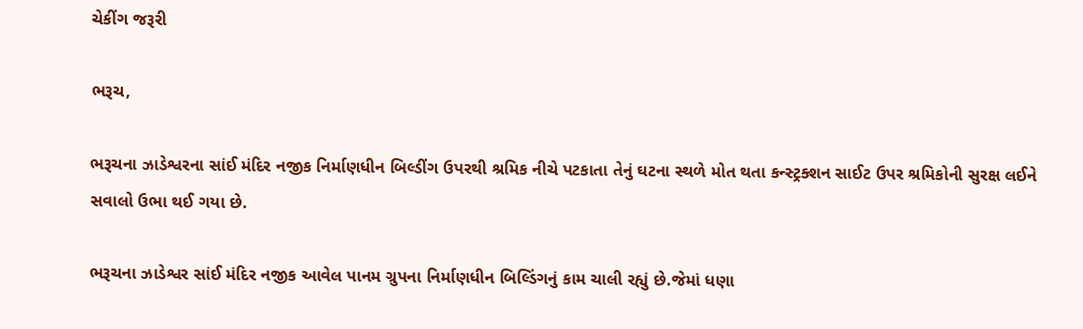ચેકીંગ જરૂરી

ભરૂચ,

ભરૂચના ઝાડેશ્વરના સાંઈ મંદિર નજીક નિર્માણધીન બિલ્ડીંગ ઉપરથી શ્રમિક નીચે પટકાતા તેનું ઘટના સ્થળે મોત થતા કન્સ્ટ્રક્શન સાઈટ ઉપર શ્રમિકોની સુરક્ષ લઈને સવાલો ઉભા થઈ ગયા છે.

ભરૂચના ઝાડેશ્વર સાંઈ મંદિર નજીક આવેલ પાનમ ગ્રુપના નિર્માણધીન બિલ્ડિંગનું કામ ચાલી રહ્યું છે.જેમાં ધણા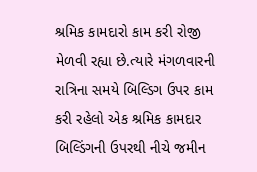શ્રમિક કામદારો કામ કરી રોજી મેળવી રહ્યા છે.ત્યારે મંગળવારની રાત્રિના સમયે બિલ્ડિગ ઉપર કામ કરી રહેલો એક શ્રમિક કામદાર બિલ્ડિંગની ઉપરથી નીચે જમીન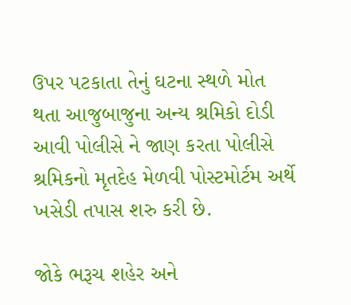ઉપર પટકાતા તેનું ઘટના સ્થળે મોત થતા આજુબાજુના અન્ય શ્રમિકો દોડી આવી પોલીસે ને જાણ કરતા પોલીસે શ્રમિકનો મૃતદેહ મેળવી પોસ્ટમોર્ટમ અર્થે ખસેડી તપાસ શરુ કરી છે.

જોકે ભરૂચ શહેર અને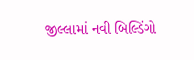જીલ્લામાં નવી બિલ્ડિંગો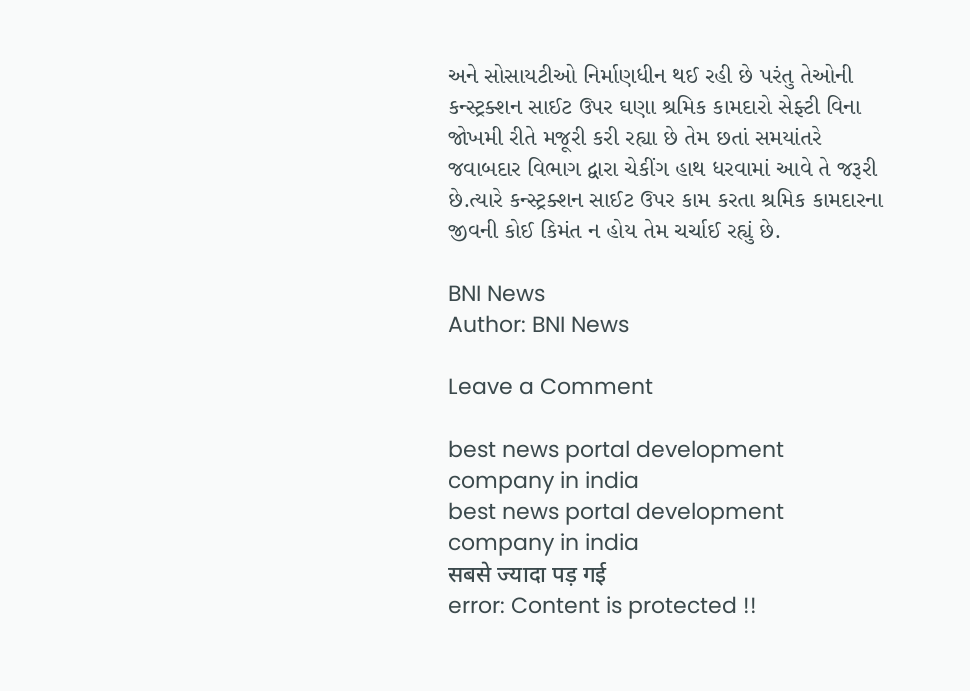અને સોસાયટીઓ નિર્માણધીન થઈ રહી છે પરંતુ તેઓની કન્સ્ટ્રક્શન સાઈટ ઉપર ઘણા શ્રમિક કામદારો સેફ્ટી વિના જોખમી રીતે મજૂરી કરી રહ્યા છે તેમ છતાં સમયાંતરે જવાબદાર વિભાગ દ્વારા ચેકીંગ હાથ ધરવામાં આવે તે જરૂરી છે.ત્યારે કન્સ્ટ્રક્શન સાઈટ ઉપર કામ કરતા શ્રમિક કામદારના જીવની કોઈ કિમંત ન હોય તેમ ચર્ચાઈ રહ્યું છે.

BNI News
Author: BNI News

Leave a Comment

best news portal development company in india
best news portal development company in india
सबसे ज्यादा पड़ गई
error: Content is protected !!